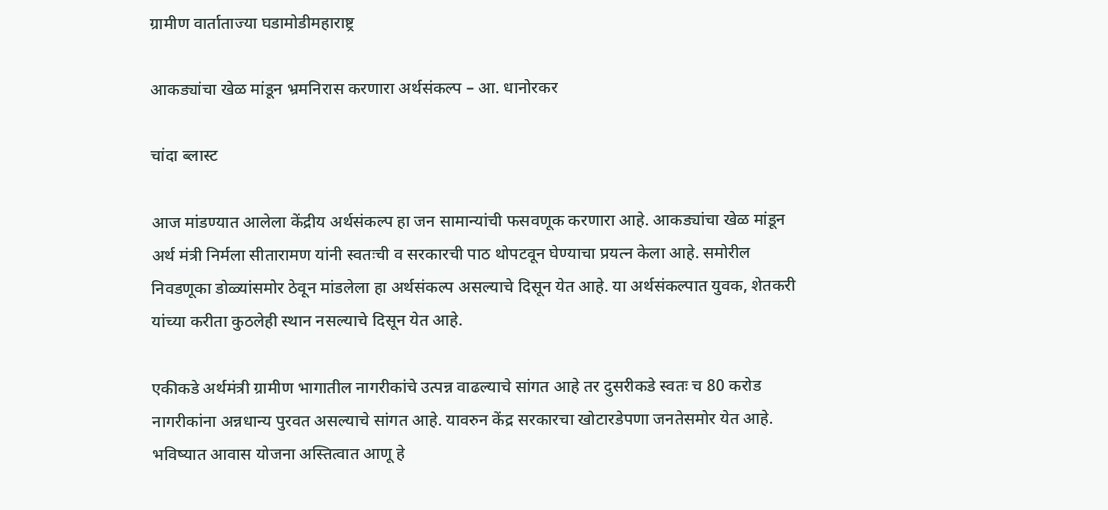ग्रामीण वार्ताताज्या घडामोडीमहाराष्ट्र

आकड्यांचा खेळ मांडून भ्रमनिरास करणारा अर्थसंकल्प – आ. धानोरकर

चांदा ब्लास्ट

आज मांडण्यात आलेला केंद्रीय अर्थसंकल्प हा जन सामान्यांची फसवणूक करणारा आहे. आकड्यांचा खेळ मांडून अर्थ मंत्री निर्मला सीतारामण यांनी स्वतःची व सरकारची पाठ थोपटवून घेण्याचा प्रयत्न केला आहे. समोरील निवडणूका डोळ्यांसमोर ठेवून मांडलेला हा अर्थसंकल्प असल्याचे दिसून येत आहे. या अर्थसंकल्पात युवक, शेतकरी यांच्या करीता कुठलेही स्थान नसल्याचे दिसून येत आहे.

एकीकडे अर्थमंत्री ग्रामीण भागातील नागरीकांचे उत्पन्न वाढल्याचे सांगत आहे तर दुसरीकडे स्वतः च 80 करोड नागरीकांना अन्नधान्य पुरवत असल्याचे सांगत आहे. यावरुन केंद्र सरकारचा खोटारडेपणा जनतेसमोर येत आहे. भविष्यात आवास योजना अस्तित्वात आणू हे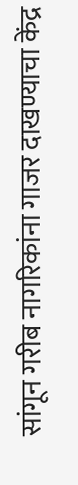सांगून गरीब नागरिकांना गाजर दाखण्याचा केंद्र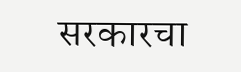सरकारचा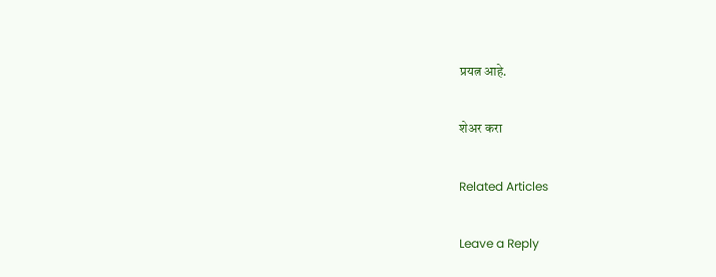प्रयत्न आहे.

शेअर करा

Related Articles

Leave a Reply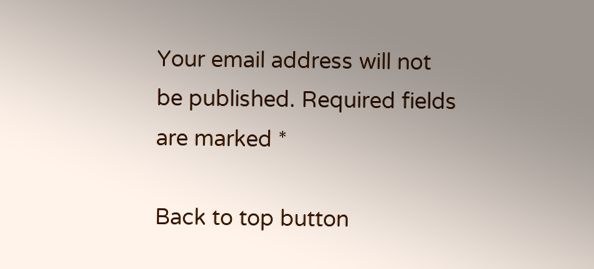Your email address will not be published. Required fields are marked *

Back to top button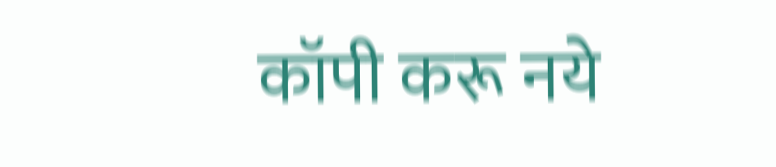कॉपी करू नये